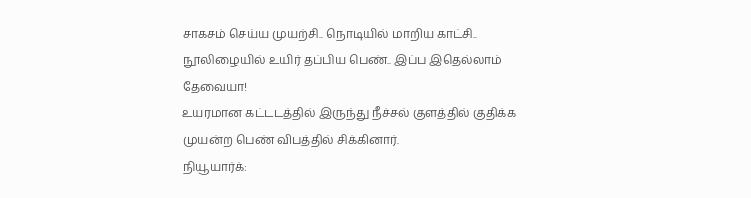சாகசம் செய்ய முயற்சி.. நொடியில் மாறிய காட்சி.. நூலிழையில் உயிர் தப்பிய பெண்.. இப்ப இதெல்லாம் தேவையா!
உயரமான கட்டடத்தில் இருந்து நீச்சல் குளத்தில் குதிக்க முயன்ற பெண் விபத்தில் சிக்கினார்.
நியூயார்க்: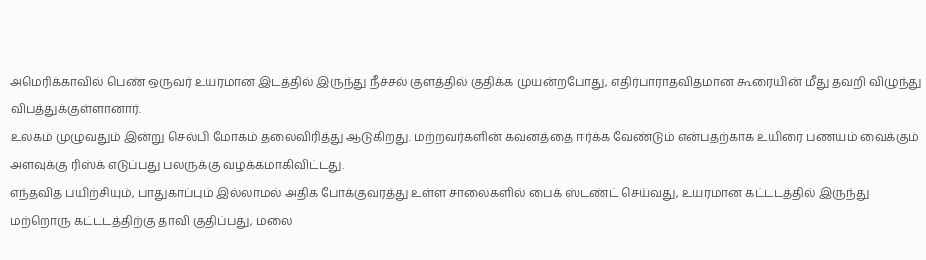அமெரிக்காவில் பெண் ஒருவர் உயரமான இடத்தில் இருந்து நீச்சல் குளத்தில் குதிக்க முயன்றபோது, எதிர்பாராதவிதமான கூரையின் மீது தவறி விழுந்து விபத்துக்குள்ளானார்.
உலகம் முழுவதும் இன்று செல்பி மோகம் தலைவிரித்து ஆடுகிறது. மற்றவர்களின் கவனத்தை ஈர்க்க வேண்டும் என்பதற்காக உயிரை பணயம் வைக்கும் அளவுக்கு ரிஸ்க் எடுப்பது பலருக்கு வழக்கமாகிவிட்டது.
எந்தவித பயிற்சியும், பாதுகாப்பும் இல்லாமல் அதிக போக்குவரத்து உள்ள சாலைகளில் பைக் ஸ்டண்ட் செய்வது, உயரமான கட்டடத்தில் இருந்து மற்றொரு கட்டடத்திற்கு தாவி குதிப்பது, மலை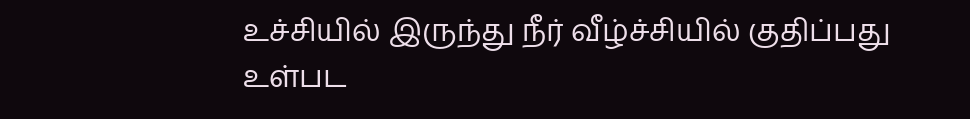உச்சியில் இருந்து நீர் வீழ்ச்சியில் குதிப்பது உள்பட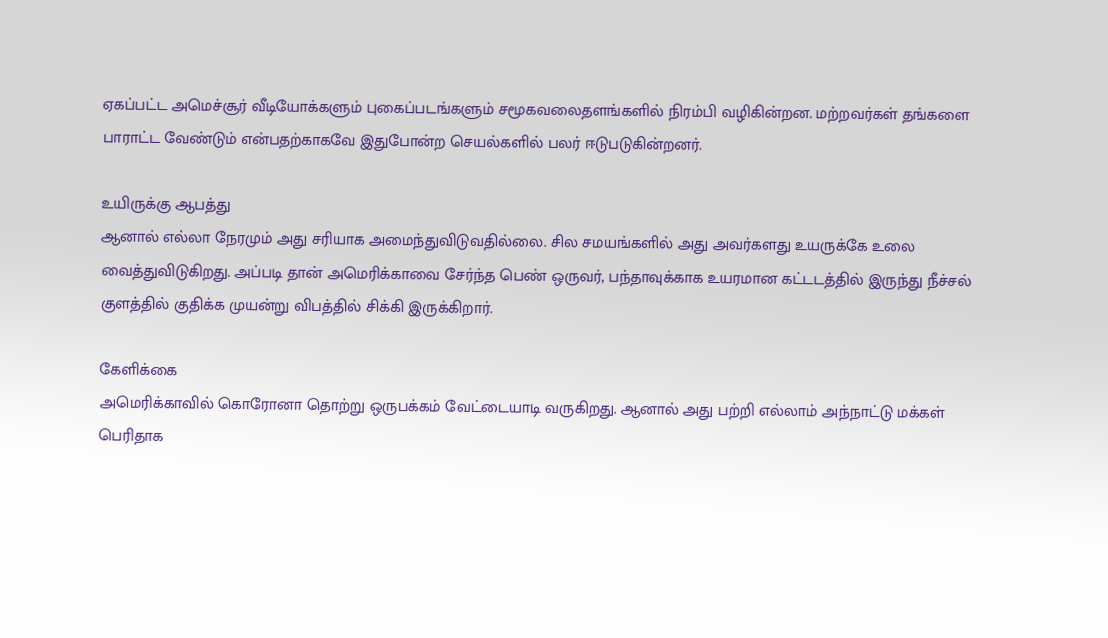ஏகப்பட்ட அமெச்சூர் வீடியோக்களும் புகைப்படங்களும் சமூகவலைதளங்களில் நிரம்பி வழிகின்றன. மற்றவர்கள் தங்களை பாராட்ட வேண்டும் என்பதற்காகவே இதுபோன்ற செயல்களில் பலர் ஈடுபடுகின்றனர்.

உயிருக்கு ஆபத்து
ஆனால் எல்லா நேரமும் அது சரியாக அமைந்துவிடுவதில்லை. சில சமயங்களில் அது அவர்களது உயருக்கே உலை வைத்துவிடுகிறது. அப்படி தான் அமெரிக்காவை சேர்ந்த பெண் ஒருவர், பந்தாவுக்காக உயரமான கட்டடத்தில் இருந்து நீச்சல் குளத்தில் குதிக்க முயன்று விபத்தில் சிக்கி இருக்கிறார்.

கேளிக்கை
அமெரிக்காவில் கொரோனா தொற்று ஒருபக்கம் வேட்டையாடி வருகிறது. ஆனால் அது பற்றி எல்லாம் அந்நாட்டு மக்கள் பெரிதாக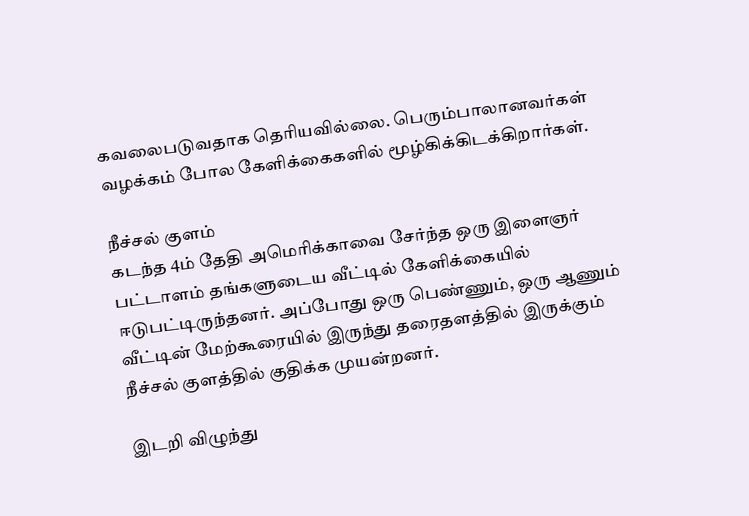கவலைபடுவதாக தெரியவில்லை. பெரும்பாலானவர்கள் வழக்கம் போல கேளிக்கைகளில் மூழ்கிக்கிடக்கிறார்கள்.

நீச்சல் குளம்
கடந்த 4ம் தேதி அமெரிக்காவை சேர்ந்த ஒரு இளைஞர் பட்டாளம் தங்களுடைய வீட்டில் கேளிக்கையில் ஈடுபட்டிருந்தனர். அப்போது ஒரு பெண்ணும், ஒரு ஆணும் வீட்டின் மேற்கூரையில் இருந்து தரைதளத்தில் இருக்கும் நீச்சல் குளத்தில் குதிக்க முயன்றனர்.

இடறி விழுந்து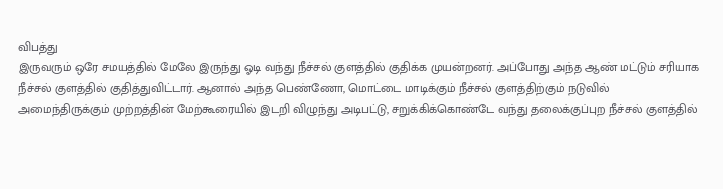விபத்து
இருவரும் ஒரே சமயத்தில் மேலே இருந்து ஓடி வந்து நீச்சல் குளத்தில் குதிக்க முயன்றனர். அப்போது அந்த ஆண் மட்டும் சரியாக நீச்சல் குளத்தில் குதித்துவிட்டார். ஆனால் அந்த பெண்ணோ, மொட்டை மாடிக்கும் நீச்சல் குளத்திற்கும் நடுவில் அமைந்திருக்கும் முற்றத்தின் மேற்கூரையில் இடறி விழுந்து அடிபட்டு, சறுக்கிக்கொண்டே வந்து தலைக்குப்புற நீச்சல் குளத்தில்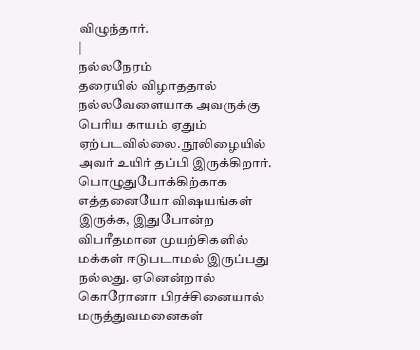விழுந்தார்.
|
நல்லநேரம்
தரையில் விழாததால் நல்லவேளையாக அவருக்கு பெரிய காயம் ஏதும் ஏற்படவில்லை. நூலிழையில் அவர் உயிர் தப்பி இருக்கிறார். பொழுதுபோக்கிற்காக எத்தனையோ விஷயங்கள் இருக்க, இதுபோன்ற விபரீதமான முயற்சிகளில் மக்கள் ஈடுபடாமல் இருப்பது நல்லது. ஏனென்றால் கொரோனா பிரச்சினையால் மருத்துவமனைகள்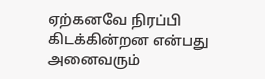ஏற்கனவே நிரப்பி கிடக்கின்றன என்பது அனைவரும்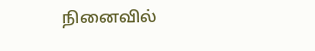நினைவில்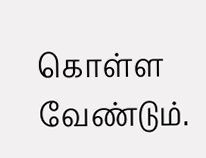கொள்ள வேண்டும்.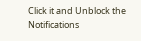Click it and Unblock the Notifications